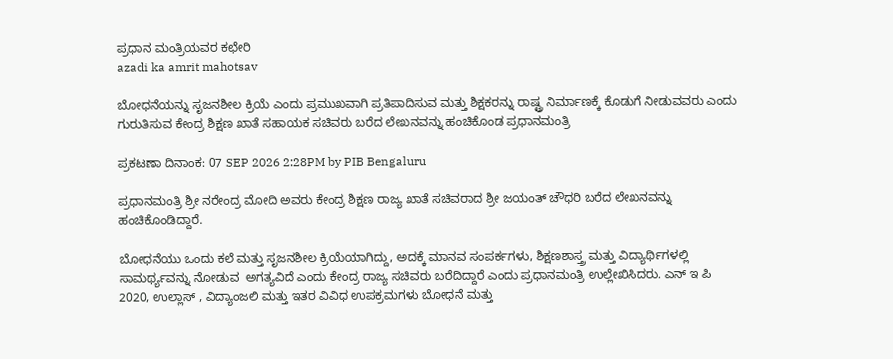ಪ್ರಧಾನ ಮಂತ್ರಿಯವರ ಕಛೇರಿ
azadi ka amrit mahotsav

ಬೋಧನೆಯನ್ನು ಸೃಜನಶೀಲ ಕ್ರಿಯೆ ಎಂದು ಪ್ರಮುಖವಾಗಿ ಪ್ರತಿಪಾದಿಸುವ ಮತ್ತು ಶಿಕ್ಷಕರನ್ನು ರಾಷ್ಟ್ರ ನಿರ್ಮಾಣಕ್ಕೆ ಕೊಡುಗೆ ನೀಡುವವರು ಎಂದು ಗುರುತಿಸುವ ಕೇಂದ್ರ ಶಿಕ್ಷಣ ಖಾತೆ ಸಹಾಯಕ ಸಚಿವರು ಬರೆದ ಲೇಖನವನ್ನು ಹಂಚಿಕೊಂಡ ಪ್ರಧಾನಮಂತ್ರಿ

ಪ್ರಕಟಣಾ ದಿನಾಂಕ: 07 SEP 2026 2:28PM by PIB Bengaluru

ಪ್ರಧಾನಮಂತ್ರಿ ಶ್ರೀ ನರೇಂದ್ರ ಮೋದಿ ಅವರು ಕೇಂದ್ರ ಶಿಕ್ಷಣ ರಾಜ್ಯ ಖಾತೆ ಸಚಿವರಾದ ಶ್ರೀ ಜಯಂತ್ ಚೌಧರಿ ಬರೆದ ಲೇಖನವನ್ನು ಹಂಚಿಕೊಂಡಿದ್ದಾರೆ.

ಬೋಧನೆಯು ಒಂದು ಕಲೆ ಮತ್ತು ಸೃಜನಶೀಲ ಕ್ರಿಯೆಯಾಗಿದ್ದು, ಅದಕ್ಕೆ ಮಾನವ ಸಂಪರ್ಕಗಳು, ಶಿಕ್ಷಣಶಾಸ್ತ್ರ ಮತ್ತು ವಿದ್ಯಾರ್ಥಿಗಳಲ್ಲಿ ಸಾಮರ್ಥ್ಯವನ್ನು ನೋಡುವ  ಅಗತ್ಯವಿದೆ ಎಂದು ಕೇಂದ್ರ ರಾಜ್ಯ ಸಚಿವರು ಬರೆದಿದ್ದಾರೆ ಎಂದು ಪ್ರಧಾನಮಂತ್ರಿ ಉಲ್ಲೇಖಿಸಿದರು. ಎನ್ ಇ ಪಿ 2020, ಉಲ್ಲಾಸ್‌ , ವಿದ್ಯಾಂಜಲಿ ಮತ್ತು ಇತರ ವಿವಿಧ ಉಪಕ್ರಮಗಳು ಬೋಧನೆ ಮತ್ತು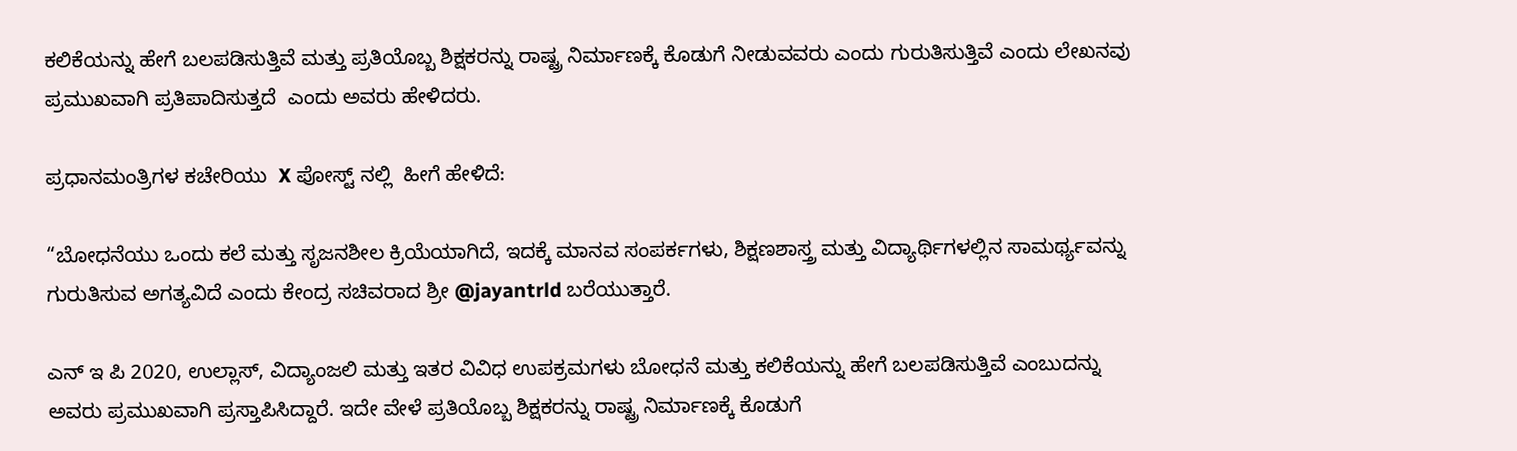ಕಲಿಕೆಯನ್ನು ಹೇಗೆ ಬಲಪಡಿಸುತ್ತಿವೆ ಮತ್ತು ಪ್ರತಿಯೊಬ್ಬ ಶಿಕ್ಷಕರನ್ನು ರಾಷ್ಟ್ರ ನಿರ್ಮಾಣಕ್ಕೆ ಕೊಡುಗೆ ನೀಡುವವರು ಎಂದು ಗುರುತಿಸುತ್ತಿವೆ ಎಂದು ಲೇಖನವು ಪ್ರಮುಖವಾಗಿ ಪ್ರತಿಪಾದಿಸುತ್ತದೆ  ಎಂದು ಅವರು ಹೇಳಿದರು.

ಪ್ರಧಾನಮಂತ್ರಿಗಳ ಕಚೇರಿಯು  X ಪೋಸ್ಟ್ ನಲ್ಲಿ  ಹೀಗೆ ಹೇಳಿದೆ:

“ಬೋಧನೆಯು ಒಂದು ಕಲೆ ಮತ್ತು ಸೃಜನಶೀಲ ಕ್ರಿಯೆಯಾಗಿದೆ, ಇದಕ್ಕೆ ಮಾನವ ಸಂಪರ್ಕಗಳು, ಶಿಕ್ಷಣಶಾಸ್ತ್ರ ಮತ್ತು ವಿದ್ಯಾರ್ಥಿಗಳಲ್ಲಿನ ಸಾಮರ್ಥ್ಯವನ್ನು ಗುರುತಿಸುವ ಅಗತ್ಯವಿದೆ ಎಂದು ಕೇಂದ್ರ ಸಚಿವರಾದ ಶ್ರೀ @jayantrld ಬರೆಯುತ್ತಾರೆ.

ಎನ್ ಇ ಪಿ 2020, ಉಲ್ಲಾಸ್, ವಿದ್ಯಾಂಜಲಿ ಮತ್ತು ಇತರ ವಿವಿಧ ಉಪಕ್ರಮಗಳು ಬೋಧನೆ ಮತ್ತು ಕಲಿಕೆಯನ್ನು ಹೇಗೆ ಬಲಪಡಿಸುತ್ತಿವೆ ಎಂಬುದನ್ನು ಅವರು ಪ್ರಮುಖವಾಗಿ ಪ್ರಸ್ತಾಪಿಸಿದ್ದಾರೆ. ಇದೇ ವೇಳೆ ಪ್ರತಿಯೊಬ್ಬ ಶಿಕ್ಷಕರನ್ನು ರಾಷ್ಟ್ರ ನಿರ್ಮಾಣಕ್ಕೆ ಕೊಡುಗೆ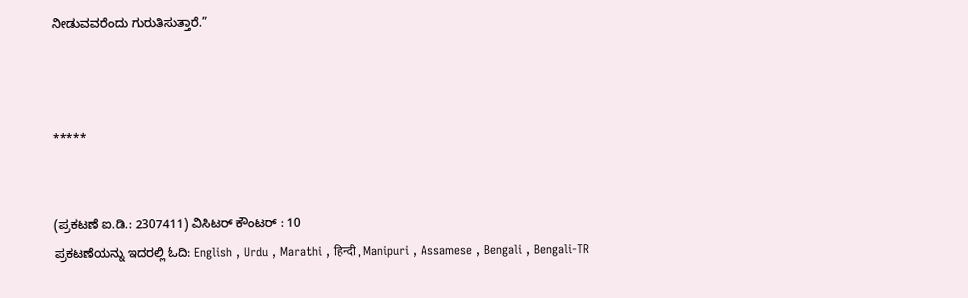ನೀಡುವವರೆಂದು ಗುರುತಿಸುತ್ತಾರೆ.”



*****


(ಪ್ರಕಟಣೆ ಐ.ಡಿ.: 2307411) ವಿಸಿಟರ್ ಕೌಂಟರ್ : 10
ಪ್ರಕಟಣೆಯನ್ನು ಇದರಲ್ಲಿ ಓದಿ: English , Urdu , Marathi , हिन्दी , Manipuri , Assamese , Bengali , Bengali-TR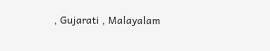, Gujarati , Malayalam